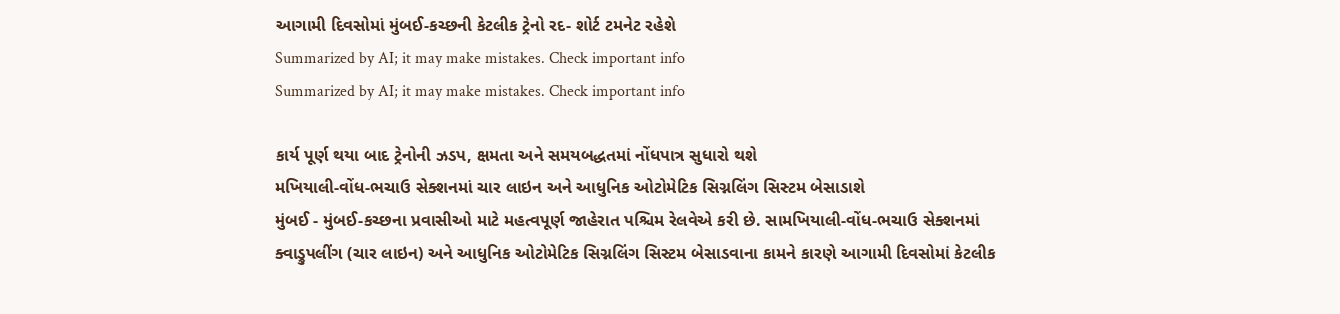આગામી દિવસોમાં મુંબઈ-કચ્છની કેટલીક ટ્રેનો રદ- શોર્ટ ટમનેટ રહેશે
Summarized by AI; it may make mistakes. Check important info
Summarized by AI; it may make mistakes. Check important info

કાર્ય પૂર્ણ થયા બાદ ટ્રેનોની ઝડપ, ક્ષમતા અને સમયબદ્ધતમાં નોંધપાત્ર સુધારો થશે
મખિયાલી-વોંધ-ભચાઉ સેક્શનમાં ચાર લાઇન અને આધુનિક ઓટોમેટિક સિગ્નલિંગ સિસ્ટમ બેસાડાશે
મુંબઈ - મુંબઈ-કચ્છના પ્રવાસીઓ માટે મહત્વપૂર્ણ જાહેરાત પશ્ચિમ રેલવેએ કરી છે. સામખિયાલી-વોંધ-ભચાઉ સેક્શનમાં ક્વાડ્રુપલીંગ (ચાર લાઇન) અને આધુનિક ઓટોમેટિક સિગ્નલિંગ સિસ્ટમ બેસાડવાના કામને કારણે આગામી દિવસોમાં કેટલીક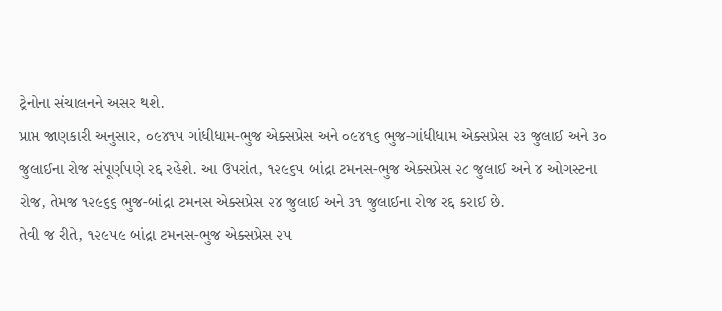ટ્રેનોના સંચાલનને અસર થશે.
પ્રાપ્ત જાણકારી અનુસાર, ૦૯૪૧૫ ગાંધીધામ-ભુજ એક્સપ્રેસ અને ૦૯૪૧૬ ભુજ-ગાંધીધામ એક્સપ્રેસ ૨૩ જુલાઈ અને ૩૦ જુલાઈના રોજ સંપૂર્ણપણે રદ્દ રહેશે. આ ઉપરાંત, ૧૨૯૬૫ બાંદ્રા ટમનસ-ભુજ એક્સપ્રેસ ૨૮ જુલાઈ અને ૪ ઓગસ્ટના રોજ, તેમજ ૧૨૯૬૬ ભુજ-બાંદ્રા ટમનસ એક્સપ્રેસ ૨૪ જુલાઈ અને ૩૧ જુલાઈના રોજ રદ્દ કરાઈ છે.
તેવી જ રીતે, ૧૨૯૫૯ બાંદ્રા ટમનસ-ભુજ એક્સપ્રેસ ૨૫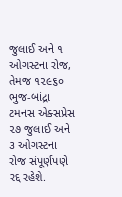જુલાઈ અને ૧ ઓગસ્ટના રોજ, તેમજ ૧૨૯૬૦ ભુજ-બાંદ્રા ટમનસ એક્સપ્રેસ ૨૭ જુલાઈ અને ૩ ઓગસ્ટના રોજ સંપૂર્ણપણે રદ્દ રહેશે.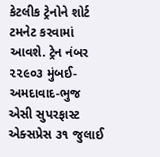કેટલીક ટ્રેનોને શોર્ટ ટમનેટ કરવામાં આવશે. ટ્રેન નંબર ૨૨૯૦૩ મુંબઈ-અમદાવાદ-ભુજ એસી સુપરફાસ્ટ એક્સપ્રેસ ૩૧ જુલાઈ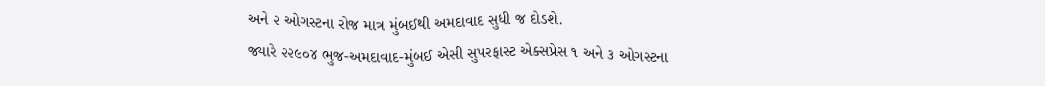અને ૨ ઓગસ્ટના રોજ માત્ર મુંબઈથી અમદાવાદ સુધી જ દોડશે.
જ્યારે ૨૨૯૦૪ ભુજ-અમદાવાદ-મુંબઈ એસી સુપરફાસ્ટ એક્સપ્રેસ ૧ અને ૩ ઓગસ્ટના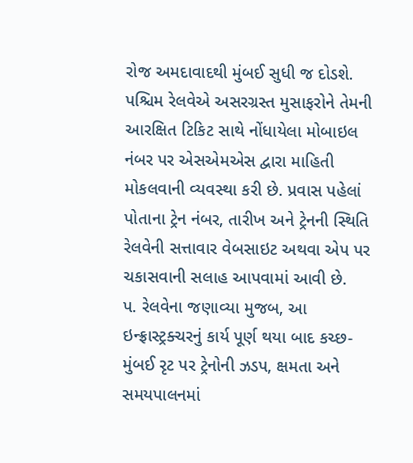રોજ અમદાવાદથી મુંબઈ સુધી જ દોડશે.
પશ્ચિમ રેલવેએ અસરગ્રસ્ત મુસાફરોને તેમની આરક્ષિત ટિકિટ સાથે નોંધાયેલા મોબાઇલ નંબર પર એસએમએસ દ્વારા માહિતી મોકલવાની વ્યવસ્થા કરી છે. પ્રવાસ પહેલાં પોતાના ટ્રેન નંબર, તારીખ અને ટ્રેનની સ્થિતિ રેલવેની સત્તાવાર વેબસાઇટ અથવા એપ પર ચકાસવાની સલાહ આપવામાં આવી છે.
પ. રેલવેના જણાવ્યા મુજબ, આ ઇન્ફ્રાસ્ટ્રક્ચરનું કાર્ય પૂર્ણ થયા બાદ કચ્છ-મુંબઈ રૃટ પર ટ્રેનોની ઝડપ, ક્ષમતા અને સમયપાલનમાં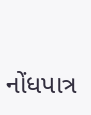નોંધપાત્ર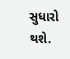સુધારો થશે.